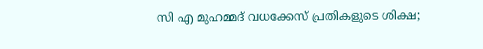സി എ മുഹമ്മദ് വധക്കേസ് പ്രതികളുടെ ശിക്ഷ;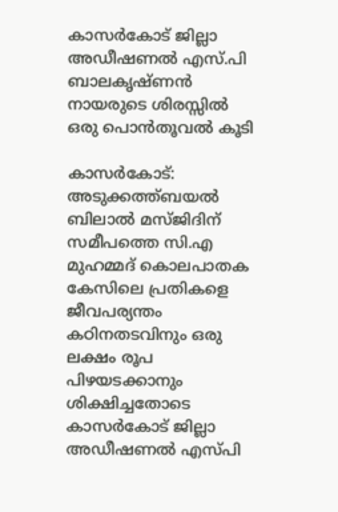കാസര്‍കോട് ജില്ലാ അഡീഷണല്‍ എസ്.പി ബാലകൃഷ്ണന്‍ നായരുടെ ശിരസ്സില്‍ ഒരു പൊന്‍തൂവല്‍ കൂടി

കാസര്‍കോട്: അടുക്കത്ത്ബയല്‍ ബിലാല്‍ മസ്ജിദിന് സമീപത്തെ സി.എ മുഹമ്മദ് കൊലപാതക കേസിലെ പ്രതികളെ ജീവപര്യന്തം കഠിനതടവിനും ഒരു ലക്ഷം രൂപ പിഴയടക്കാനും ശിക്ഷിച്ചതോടെ കാസര്‍കോട് ജില്ലാ അഡീഷണല്‍ എസ്പി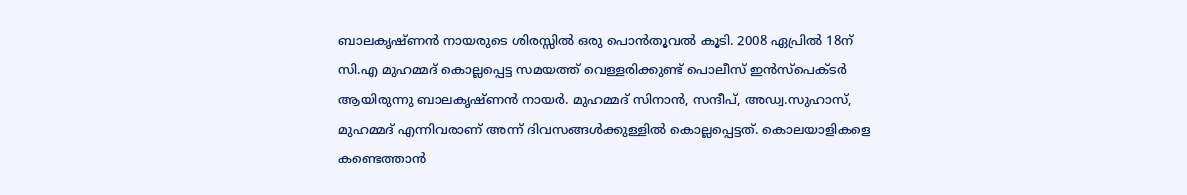ബാലകൃഷ്ണന്‍ നായരുടെ ശിരസ്സില്‍ ഒരു പൊന്‍തൂവല്‍ കൂടി. 2008 ഏപ്രില്‍ 18ന് സി.എ മുഹമ്മദ് കൊല്ലപ്പെട്ട സമയത്ത് വെള്ളരിക്കുണ്ട് പൊലീസ് ഇന്‍സ്പെക്ടര്‍ ആയിരുന്നു ബാലകൃഷ്ണന്‍ നായര്‍. മുഹമ്മദ് സിനാന്‍, സന്ദീപ്, അഡ്വ.സുഹാസ്, മുഹമ്മദ് എന്നിവരാണ് അന്ന് ദിവസങ്ങള്‍ക്കുള്ളില്‍ കൊല്ലപ്പെട്ടത്. കൊലയാളികളെ കണ്ടെത്താന്‍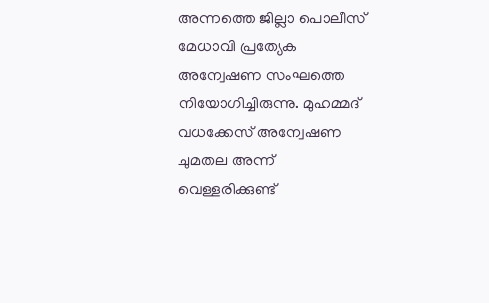അന്നത്തെ ജില്ലാ പൊലീസ് മേധാവി പ്രത്യേക അന്വേഷണ സംഘത്തെ നിയോഗിച്ചിരുന്നു. മുഹമ്മദ് വധക്കേസ് അന്വേഷണ ചുമതല അന്ന് വെള്ളരിക്കുണ്ട്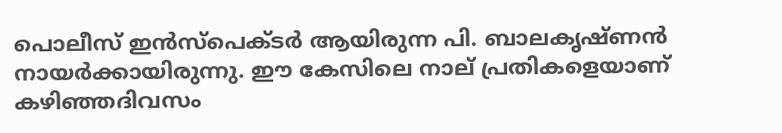പൊലീസ് ഇന്‍സ്പെക്ടര്‍ ആയിരുന്ന പി. ബാലകൃഷ്ണന്‍ നായര്‍ക്കായിരുന്നു. ഈ കേസിലെ നാല് പ്രതികളെയാണ് കഴിഞ്ഞദിവസം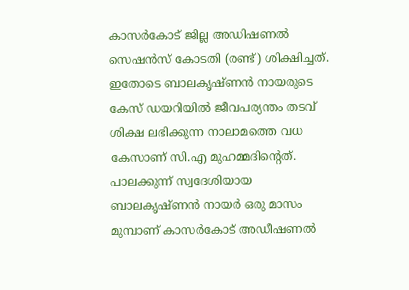കാസര്‍കോട് ജില്ല അഡിഷണല്‍ സെഷന്‍സ് കോടതി (രണ്ട്) ശിക്ഷിച്ചത്. ഇതോടെ ബാലകൃഷ്ണന്‍ നായരുടെ കേസ് ഡയറിയില്‍ ജീവപര്യന്തം തടവ് ശിക്ഷ ലഭിക്കുന്ന നാലാമത്തെ വധ കേസാണ് സി.എ മുഹമ്മദിന്റെത്. പാലക്കുന്ന് സ്വദേശിയായ ബാലകൃഷ്ണന്‍ നായര്‍ ഒരു മാസം മുമ്പാണ് കാസര്‍കോട് അഡീഷണല്‍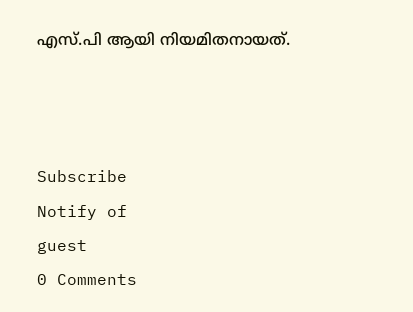എസ്.പി ആയി നിയമിതനായത്.



Subscribe
Notify of
guest
0 Comments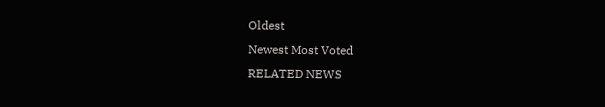Oldest
Newest Most Voted
RELATED NEWS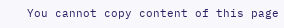You cannot copy content of this page